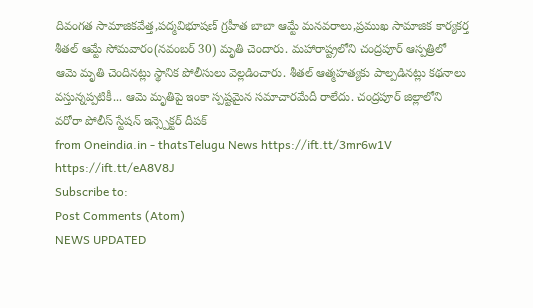దివంగత సామాజికవేత్త,పద్మవిభూషణ్ గ్రహీత బాబా ఆమ్టే మనవరాలు,ప్రముఖ సామాజిక కార్యకర్త శీతల్ ఆమ్టే సోమవారం(నవంబర్ 30) మృతి చెందారు. మహారాష్ట్రలోని చంద్రపూర్ ఆస్పత్రిలో ఆమె మృతి చెందినట్లు స్థానిక పోలీసులు వెల్లడించారు. శీతల్ ఆత్మహత్యకు పాల్పడినట్లు కథనాలు వస్తున్నప్పటికీ... ఆమె మృతిపై ఇంకా స్పష్టమైన సమాచారమేదీ రాలేదు. చంద్రపూర్ జిల్లాలోని వరోరా పోలీస్ స్టేషన్ ఇన్స్పెక్టర్ దీపక్
from Oneindia.in - thatsTelugu News https://ift.tt/3mr6w1V
https://ift.tt/eA8V8J
Subscribe to:
Post Comments (Atom)
NEWS UPDATED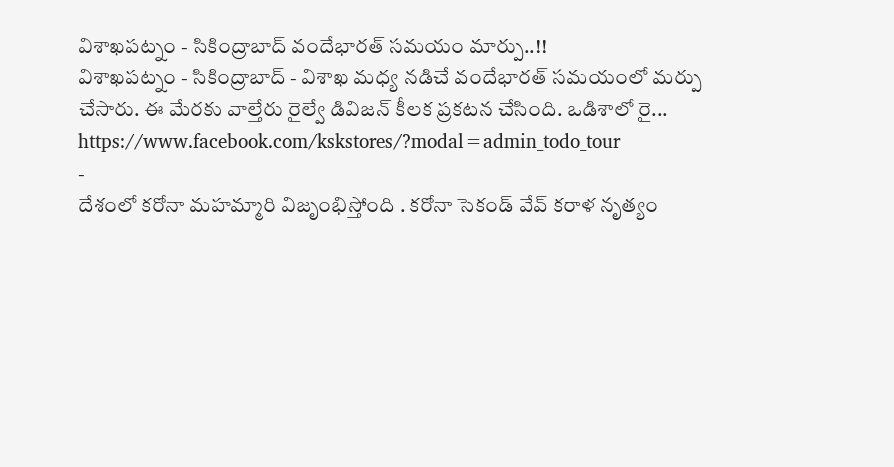విశాఖపట్నం - సికింద్రాబాద్ వందేభారత్ సమయం మార్పు..!!
విశాఖపట్నం - సికింద్రాబాద్ - విశాఖ మధ్య నడిచే వందేభారత్ సమయంలో మర్పు చేసారు. ఈ మేరకు వాల్తేరు రైల్వే డివిజన్ కీలక ప్రకటన చేసింది. ఒడిశాలో రై...
https://www.facebook.com/kskstores/?modal=admin_todo_tour
-
దేశంలో కరోనా మహమ్మారి విజృంభిస్తోంది . కరోనా సెకండ్ వేవ్ కరాళ నృత్యం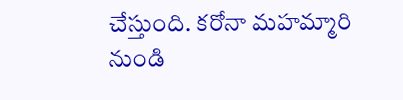చేస్తుంది. కరోనా మహమ్మారి నుండి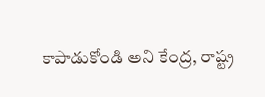కాపాడుకోండి అని కేంద్ర, రాష్ట్ర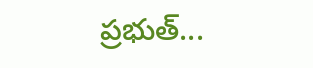ప్రభుత్...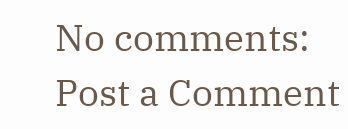No comments:
Post a Comment